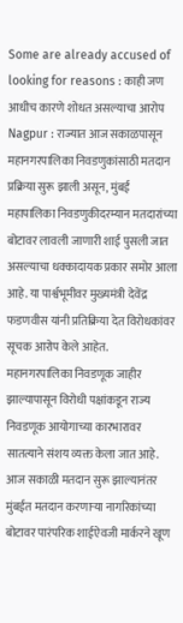Some are already accused of looking for reasons : काही जण आधीच कारणे शोधत असल्याचा आरोप
Nagpur : राज्यात आज सकाळपासून महानगरपालिका निवडणुकांसाठी मतदान प्रक्रिया सुरू झाली असून, मुंबई महापालिका निवडणुकीदरम्यान मतदारांच्या बोटावर लावली जाणारी शाई पुसली जात असल्याचा धक्कादायक प्रकार समोर आला आहे. या पार्श्वभूमीवर मुख्यमंत्री देवेंद्र फडणवीस यांनी प्रतिक्रिया देत विरोधकांवर सूचक आरोप केले आहेत.
महानगरपालिका निवडणूक जाहीर झाल्यापासून विरोधी पक्षांकडून राज्य निवडणूक आयोगाच्या कारभारावर सातत्याने संशय व्यक्त केला जात आहे. आज सकाळी मतदान सुरू झाल्यानंतर मुंबईत मतदान करणाऱ्या नागरिकांच्या बोटावर पारंपरिक शाईऐवजी मार्करने खूण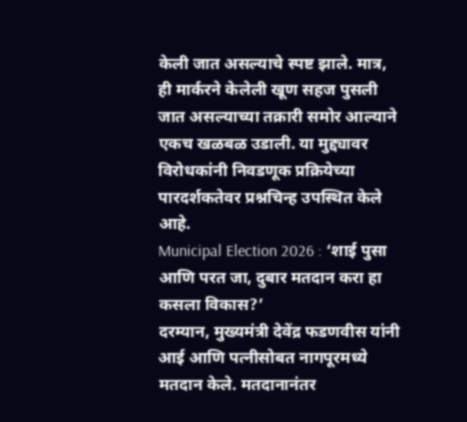केली जात असल्याचे स्पष्ट झाले. मात्र, ही मार्करने केलेली खूण सहज पुसली जात असल्याच्या तक्रारी समोर आल्याने एकच खळबळ उडाली. या मुद्द्यावर विरोधकांनी निवडणूक प्रक्रियेच्या पारदर्शकतेवर प्रश्नचिन्ह उपस्थित केले आहे.
Municipal Election 2026 : ‘शाई पुसा आणि परत जा, दुबार मतदान करा हा कसला विकास?’
दरम्यान, मुख्यमंत्री देवेंद्र फडणवीस यांनी आई आणि पत्नीसोबत नागपूरमध्ये मतदान केले. मतदानानंतर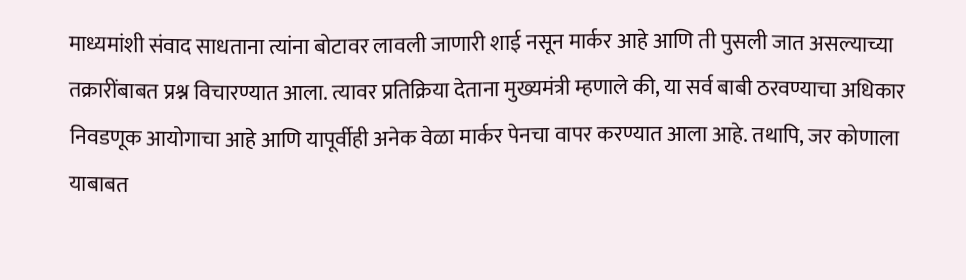माध्यमांशी संवाद साधताना त्यांना बोटावर लावली जाणारी शाई नसून मार्कर आहे आणि ती पुसली जात असल्याच्या तक्रारींबाबत प्रश्न विचारण्यात आला. त्यावर प्रतिक्रिया देताना मुख्यमंत्री म्हणाले की, या सर्व बाबी ठरवण्याचा अधिकार निवडणूक आयोगाचा आहे आणि यापूर्वीही अनेक वेळा मार्कर पेनचा वापर करण्यात आला आहे. तथापि, जर कोणाला याबाबत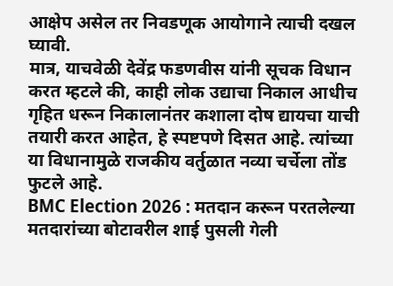आक्षेप असेल तर निवडणूक आयोगाने त्याची दखल घ्यावी.
मात्र, याचवेळी देवेंद्र फडणवीस यांनी सूचक विधान करत म्हटले की, काही लोक उद्याचा निकाल आधीच गृहित धरून निकालानंतर कशाला दोष द्यायचा याची तयारी करत आहेत, हे स्पष्टपणे दिसत आहे. त्यांच्या या विधानामुळे राजकीय वर्तुळात नव्या चर्चेला तोंड फुटले आहे.
BMC Election 2026 : मतदान करून परतलेल्या मतदारांच्या बोटावरील शाई पुसली गेली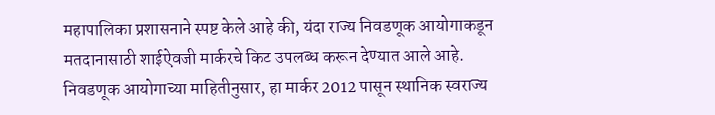महापालिका प्रशासनाने स्पष्ट केले आहे की, यंदा राज्य निवडणूक आयोगाकडून मतदानासाठी शाईऐवजी मार्करचे किट उपलब्ध करून देण्यात आले आहे. निवडणूक आयोगाच्या माहितीनुसार, हा मार्कर 2012 पासून स्थानिक स्वराज्य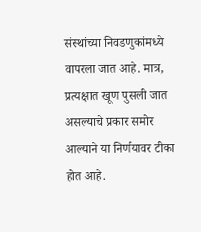संस्थांच्या निवडणुकांमध्ये वापरला जात आहे. मात्र, प्रत्यक्षात खूण पुसली जात असल्याचे प्रकार समोर आल्याने या निर्णयावर टीका होत आहे.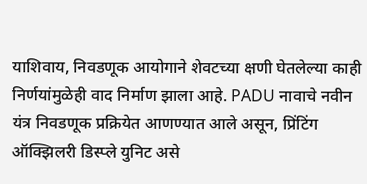याशिवाय, निवडणूक आयोगाने शेवटच्या क्षणी घेतलेल्या काही निर्णयांमुळेही वाद निर्माण झाला आहे. PADU नावाचे नवीन यंत्र निवडणूक प्रक्रियेत आणण्यात आले असून, प्रिंटिंग ऑक्झिलरी डिस्प्ले युनिट असे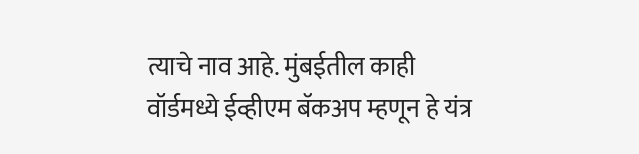त्याचे नाव आहे. मुंबईतील काही वॉर्डमध्ये ईव्हीएम बॅकअप म्हणून हे यंत्र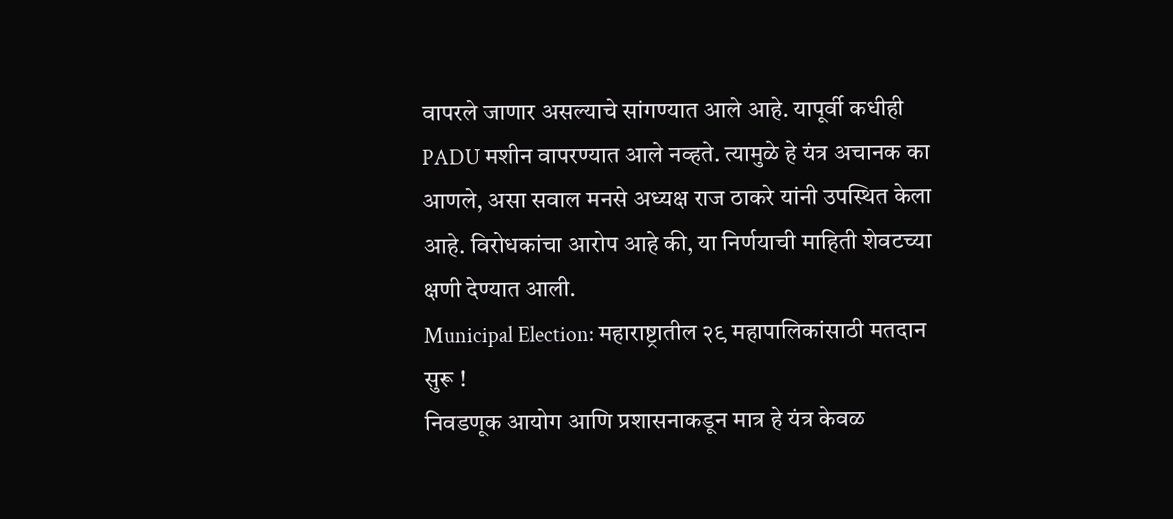वापरले जाणार असल्याचे सांगण्यात आले आहे. यापूर्वी कधीही PADU मशीन वापरण्यात आले नव्हते. त्यामुळे हे यंत्र अचानक का आणले, असा सवाल मनसे अध्यक्ष राज ठाकरे यांनी उपस्थित केला आहे. विरोधकांचा आरोप आहे की, या निर्णयाची माहिती शेवटच्या क्षणी देण्यात आली.
Municipal Election: महाराष्ट्रातील २९ महापालिकांसाठी मतदान सुरू !
निवडणूक आयोग आणि प्रशासनाकडून मात्र हे यंत्र केवळ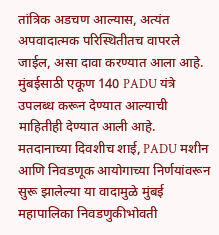तांत्रिक अडचण आल्यास, अत्यंत अपवादात्मक परिस्थितीतच वापरले जाईल, असा दावा करण्यात आला आहे. मुंबईसाठी एकूण 140 PADU यंत्रे उपलब्ध करून देण्यात आल्याची माहितीही देण्यात आली आहे.
मतदानाच्या दिवशीच शाई, PADU मशीन आणि निवडणूक आयोगाच्या निर्णयांवरून सुरू झालेल्या या वादामुळे मुंबई महापालिका निवडणुकीभोवती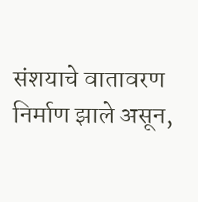संशयाचे वातावरण निर्माण झाले असून,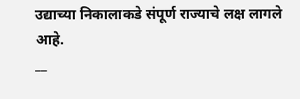उद्याच्या निकालाकडे संपूर्ण राज्याचे लक्ष लागले आहे.
__